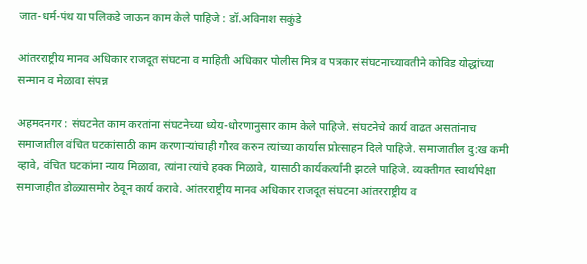जात-धर्म-पंथ या पलिकडे जाऊन काम केले पाहिजे : डॉ.अविनाश सकुंडे

आंतरराष्ट्रीय मानव अधिकार राजदूत संघटना व माहिती अधिकार पोलीस मित्र व पत्रकार संघटनाच्यावतीने कोविड योद्धांच्या सन्मान व मेळावा संपन्न

अहमदनगर : संघटनेत काम करतांना संघटनेच्या ध्येय-धोरणानुसार काम केले पाहिजे. संघटनेचे कार्य वाढत असतांनाच समाजातील वंचित घटकांसाठी काम करणार्‍यांचाही गौरव करुन त्यांच्या कार्यास प्रोत्साहन दिले पाहिजे. समाजातील दु:ख कमी व्हावे, वंचित घटकांना न्याय मिळावा, त्यांना त्यांचे हक्क मिळावे, यासाठी कार्यकर्त्यांनी झटले पाहिजे. व्यक्तीगत स्वार्थापेक्षा समाजाहीत डोळ्यासमोर ठेवून कार्य करावे. आंतरराष्ट्रीय मानव अधिकार राजदूत संघटना आंतरराष्ट्रीय व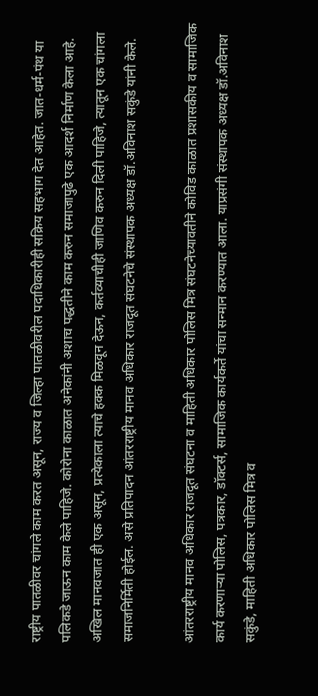राष्ट्रीय पातळीवर चांगले काम करत असून, राज्य व जिल्हा पातळीवरील पदाधिकारीही सक्रिय सहभाग देत आहेत. जात-धर्म-पंथ या पलिकडे जाऊन काम केले पाहिजे. कोरोना काळात अनेकांनी अशाच पद्धतीने काम करुन समाजापुढे एक आदर्श निर्माण केला आहे. अखिल मानवजात ही एक असून, प्रत्येकाला त्याचे हक्क मिळवून देऊन, कर्तव्याचीही जाणिव करुन दिली पाहिजे, त्यातून एक चांगला समाजनिर्मिती होईल. असे प्रतिपादन आंतरराष्ट्रीय मानव अधिकार राजदूत संघटनेचे संस्थापक अध्यक्ष डॉ.अविनाश सकुंडे यांनी केले.

आंतरराष्ट्रीय मानव अधिकार राजदूत संघटना व माहिती अधिकार पोलिस मित्र संघटनेच्यावतीने कोविड काळात प्रशासकीय व सामाजिक कार्य करणार्‍या पोलिस, पत्रकार, डॉक्टर्स, सामाजिक कार्यकर्ते यांचा सन्मान करण्यात आला. याप्रसंगी संस्थापक अध्यक्ष डॉ.अविनाश सकुंडे, माहिती अधिकार पोलिस मित्र व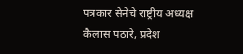पत्रकार सेनेचे राष्ट्रीय अध्यक्ष कैलास पठारे, प्रदेश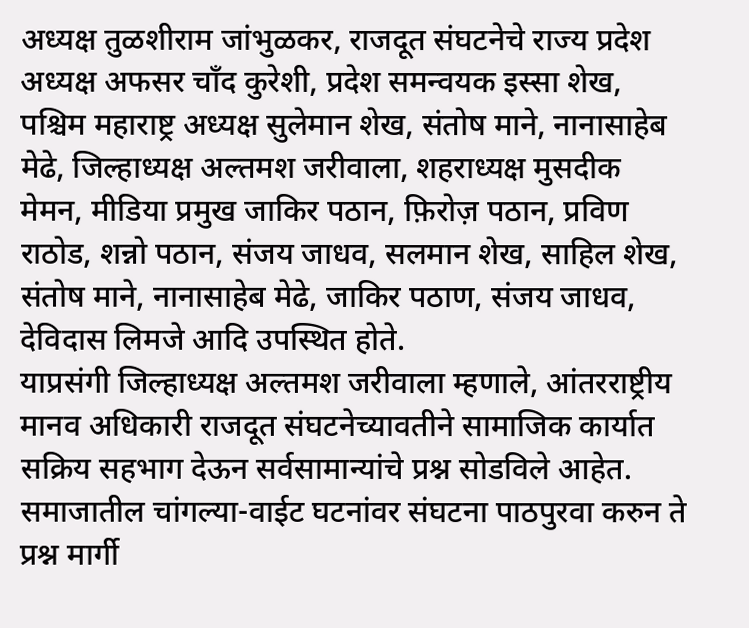अध्यक्ष तुळशीराम जांभुळकर, राजदूत संघटनेचे राज्य प्रदेश अध्यक्ष अफसर चाँद कुरेशी, प्रदेश समन्वयक इस्सा शेख, पश्चिम महाराष्ट्र अध्यक्ष सुलेमान शेख, संतोष माने, नानासाहेब मेढे, जिल्हाध्यक्ष अल्तमश जरीवाला, शहराध्यक्ष मुसदीक मेमन, मीडिया प्रमुख जाकिर पठान, फ़िरोज़ पठान, प्रविण राठोड, शन्नो पठान, संजय जाधव, सलमान शेख, साहिल शेख, संतोष माने, नानासाहेब मेढे, जाकिर पठाण, संजय जाधव, देविदास लिमजे आदि उपस्थित होते.
याप्रसंगी जिल्हाध्यक्ष अल्तमश जरीवाला म्हणाले, आंतरराष्ट्रीय मानव अधिकारी राजदूत संघटनेच्यावतीने सामाजिक कार्यात सक्रिय सहभाग देऊन सर्वसामान्यांचे प्रश्न सोडविले आहेत. समाजातील चांगल्या-वाईट घटनांवर संघटना पाठपुरवा करुन ते प्रश्न मार्गी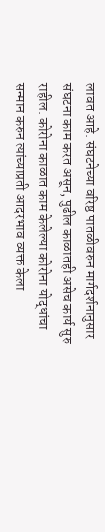लावत आहे. संघटनेच्या वरिष्ठ पातळीवरुन मार्गदर्शनानुसार संघटना काम करत असून, पुढील काळातही असेच कार्य सुरु राहील. कोरोना काळात काम केलेल्या कोरोना योद्धांचा सन्मान करुन त्यांच्याप्रती आदरभाव व्यक्त केला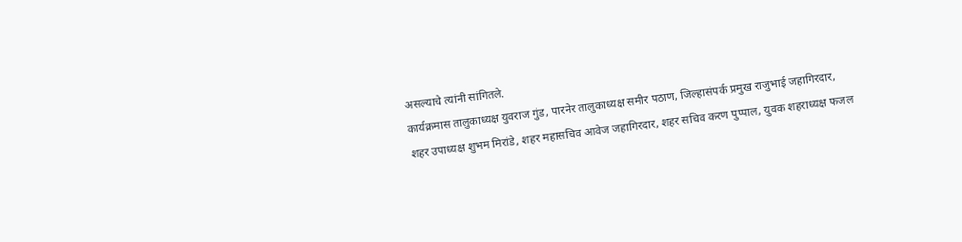असल्याचे त्यांनी सांगितले.
कार्यक्रमास तालुकाध्यक्ष युवराज गुंड, पारनेर तालुकाध्यक्ष समीर पठाण, जिल्हासंपर्क प्रमुख राजुभाई जहागिरदार, शहर उपाध्यक्ष शुभम मिरांडे, शहर महासचिव आवेज जहागिरदार, शहर सचिव करण पुप्पाल, युवक शहराध्यक्ष फजल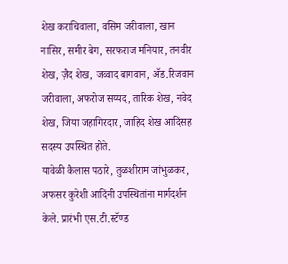शेख कराचिवाला, वसिम जरीवाला, खान नासिर, समीर बेग, सरफराज मनियार, तनवीर शेख, ज़ैद शेख, जव्वाद बागवान, अ‍ॅड.रिजवान जरीवाला, अफरोज सय्यद, तारिक शेख, नवेद शेख, जिया जहागिरदार, जाहिद शेख आदिंसह सदस्य उपस्थित होते.
यावेळी कैलास पठारे, तुळशीराम जांभुळकर, अफसर कुरेशी आदिंनी उपस्थितांना मार्गदर्शन केले. प्रारंभी एस.टी.स्टॅण्ड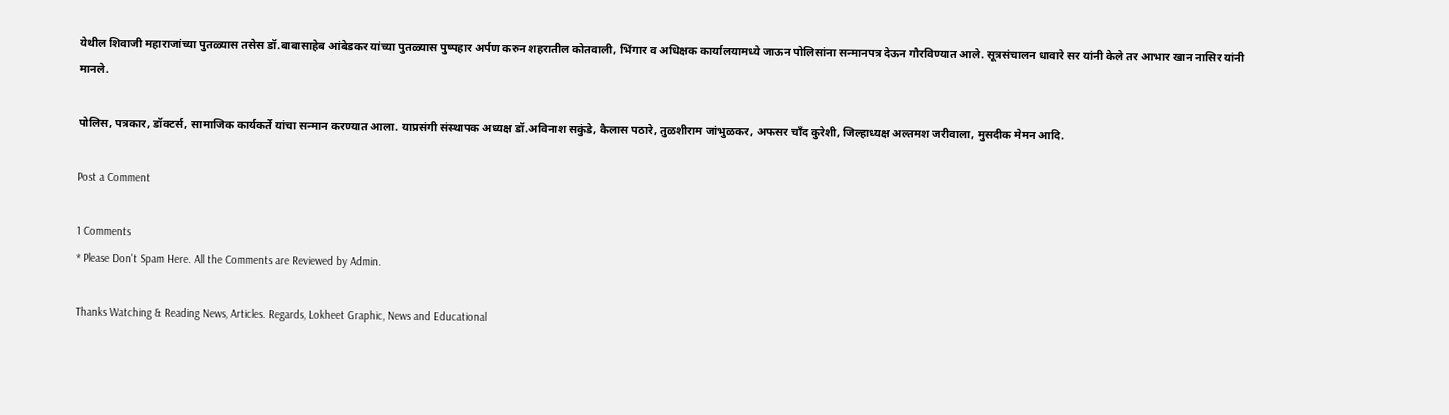येथील शिवाजी महाराजांच्या पुतळ्यास तसेस डॉ.बाबासाहेब आंबेडकर यांच्या पुतळ्यास पुष्पहार अर्पण करुन शहरातील कोतवाली, भिंगार व अधिक्षक कार्यालयामध्ये जाऊन पोलिसांना सन्मानपत्र देऊन गौरविण्यात आले. सूत्रसंचालन धावारे सर यांनी केले तर आभार खान नासिर यांनी मानले.

पोलिस, पत्रकार, डॉक्टर्स, सामाजिक कार्यकर्ते यांचा सन्मान करण्यात आला. याप्रसंगी संस्थापक अध्यक्ष डॉ.अविनाश सकुंडे, कैलास पठारे, तुळशीराम जांभुळकर, अफसर चाँद कुरेशी, जिल्हाध्यक्ष अल्तमश जरीवाला, मुसदीक मेमन आदि.

Post a Comment

1 Comments
* Please Don't Spam Here. All the Comments are Reviewed by Admin.

Thanks Watching & Reading News, Articles. Regards, Lokheet Graphic, News and Educational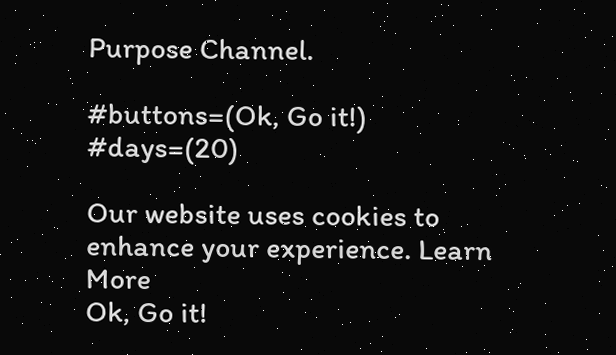Purpose Channel.

#buttons=(Ok, Go it!) #days=(20)

Our website uses cookies to enhance your experience. Learn More
Ok, Go it!